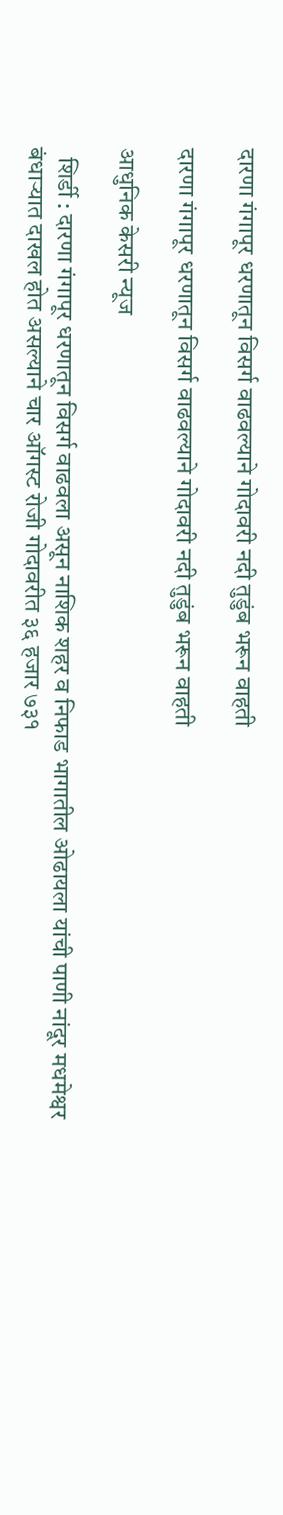दारणा गंगापूर धरणातून विसर्ग वाढवल्याने गोदावरी नदी तुडुंब भरून वाहती

दारणा गंगापूर धरणातून विसर्ग वाढवल्याने गोदावरी नदी तुडुंब भरून वाहती

आधुनिक केसरी न्यूज

  शिर्डी : दारणा गंगापूर धरणातून विसर्ग वाढवला असून नाशिक शहर व निफाड भागातील ओढायला यांची पाणी नांदूर मधमेश्वर बंधाऱ्यात दाखल होत असल्याने चार ऑगस्ट रोजी गोदावरीत ३६ हजार ७३१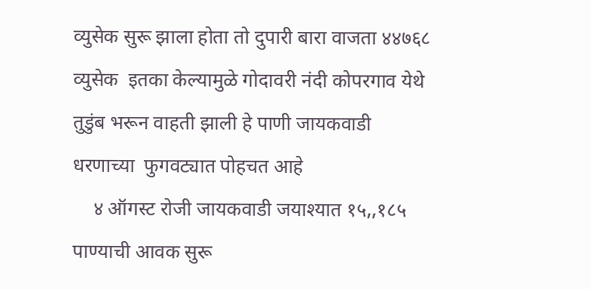व्युसेक सुरू झाला होता तो दुपारी बारा वाजता ४४७६८   व्युसेक  इतका केल्यामुळे गोदावरी नंदी कोपरगाव येथे  तुडुंब भरून वाहती झाली हे पाणी जायकवाडी धरणाच्या  फुगवट्यात पोहचत आहे
    ४ ऑगस्ट रोजी जायकवाडी जयाश्यात १५,,१८५  पाण्याची आवक सुरू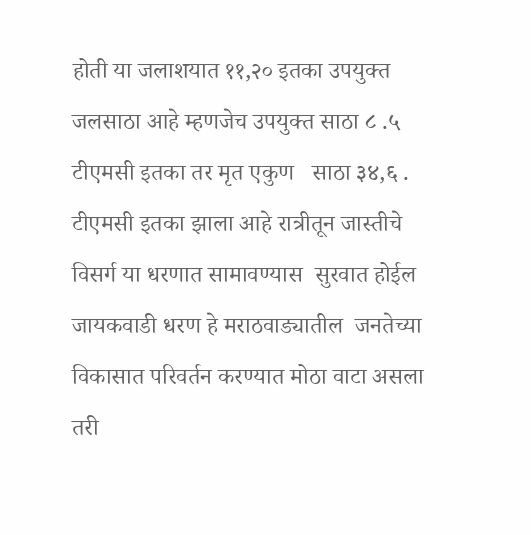होती या जलाशयात ११,२० इतका उपयुक्त जलसाठा आहे म्हणजेच उपयुक्त साठा ८ .५  टीएमसी इतका तर मृत एकुण   साठा ३४,६ . टीएमसी इतका झाला आहे रात्रीतून जास्तीचे विसर्ग या धरणात सामावण्यास  सुरवात होईल जायकवाडी धरण हे मराठवाड्यातील  जनतेच्या विकासात परिवर्तन करण्यात मोठा वाटा असला तरी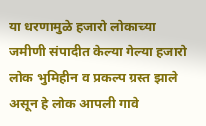या धरणामुळे हजारो लोकाच्या जमीणी संपादीत केल्या गेल्या हजारो लोक भुमिहीन व प्रकल्प ग्रस्त झाले असून हे लोक आपली गावे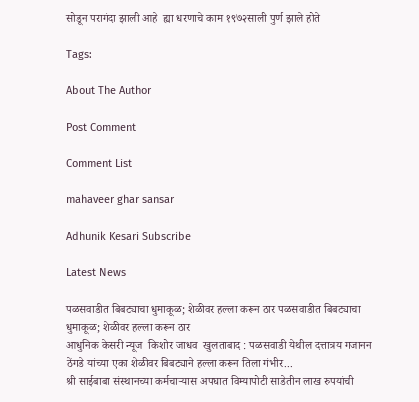सोडून परागंदा झाली आहे  ह्या धरणाचे काम १९७२साली पुर्ण झाले होते

Tags:

About The Author

Post Comment

Comment List

mahaveer ghar sansar

Adhunik Kesari Subscribe

Latest News

पळसवाडीत बिबट्याचा धुमाकूळ; शेळीवर हल्ला करून ठार पळसवाडीत बिबट्याचा धुमाकूळ; शेळीवर हल्ला करून ठार
आधुनिक केसरी न्यूज  किशोर जाधव  खुलताबाद : पळसवाडी येथील दत्तात्रय गजानन ठेंगडे यांच्या एका शेळीवर बिबट्याने हल्ला करून तिला गंभीर...
श्री साईबाबा संस्थानच्या कर्मचाऱ्यास अपघात विम्यापोटी साडेतीन लाख रुपयांची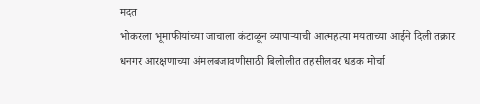मदत
भोकरला भूमाफीयांच्या जाचाला कंटाळून व्यापाऱ्याची आत्महत्या मयताच्या आईने दिली तक्रार
धनगर आरक्षणाच्या अंमलबजावणीसाठी बिलोलीत तहसीलवर धडक मोर्चा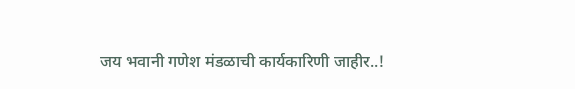जय भवानी गणेश मंडळाची कार्यकारिणी जाहीर..!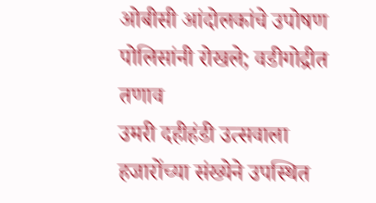ओबीसी आंदोलकांचे उपोषण पोलिसांनी रोखले; वडीगोद्रीत तणाव
उमरी दहीहंडी उत्सवाला हजारोंच्या संख्येने उपस्थित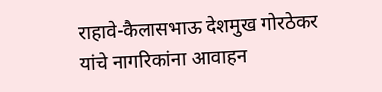राहावे-कैलासभाऊ देशमुख गोरठेकर यांचे नागरिकांना आवाहन